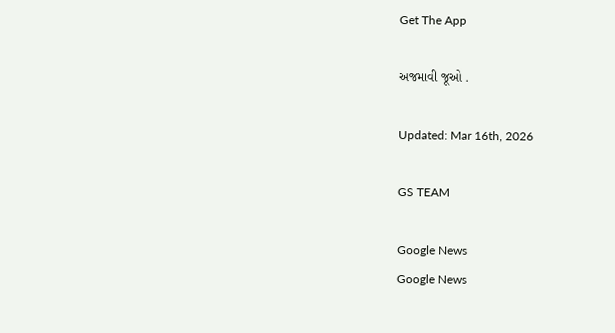Get The App

અજમાવી જૂઓ .

Updated: Mar 16th, 2026

GS TEAM

Google News
Google News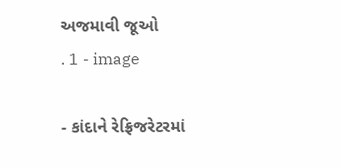અજમાવી જૂઓ                                                  . 1 - image

- કાંદાને રેફ્રિજરેટરમાં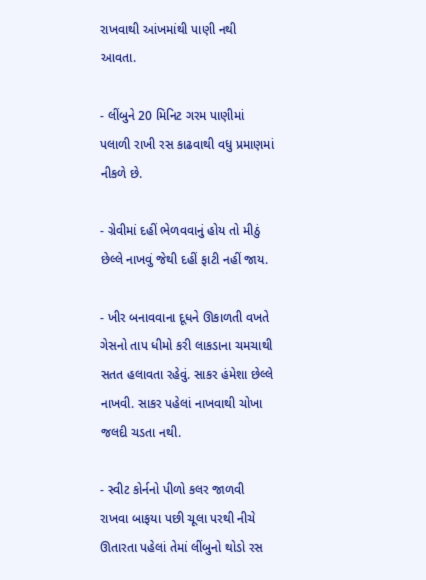રાખવાથી આંખમાંથી પાણી નથી આવતા.

- લીંબુને 20 મિનિટ ગરમ પાણીમાં પલાળી રાખી રસ કાઢવાથી વધુ પ્રમાણમાં નીકળે છે.

- ગ્રેવીમાં દહીં ભેળવવાનું હોય તો મીઠું છેલ્લે નાખવું જેથી દહીં ફાટી નહીં જાય.

- ખીર બનાવવાના દૂધને ઊકાળતી વખતે ગેસનો તાપ ધીમો કરી લાકડાના ચમચાથી સતત હલાવતા રહેવું. સાકર હંમેશા છેલ્લે નાખવી. સાકર પહેલાં નાખવાથી ચોખા જલદી ચડતા નથી.

- સ્વીટ કોર્નનો પીળો કલર જાળવી રાખવા બાફયા પછી ચૂલા પરથી નીચે ઊતારતા પહેલાં તેમાં લીંબુનો થોડો રસ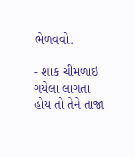ભેળવવો.

- શાક ચીમળાઇ ગયેલા લાગતા હોય તો તેને તાજા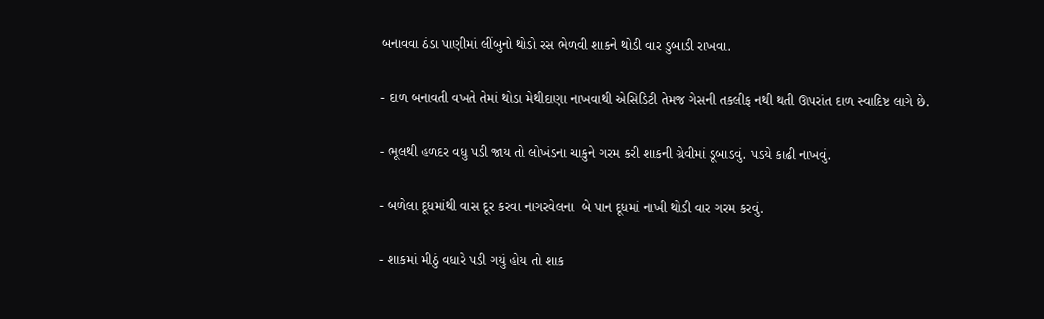બનાવવા ઠંડા પાણીમાં લીંબુનો થોડો રસ ભેળવી શાકને થોડી વાર ડુબાડી રાખવા.

- દાળ બનાવતી વખતે તેમાં થોડા મેથીદાણા નાખવાથી એસિડિટી તેમજ ગેસની તકલીફ નથી થતી ઊપરાંત દાળ સ્વાદિષ્ટ લાગે છે.

- ભૂલથી હળદર વધુ પડી જાય તો લોખંડના ચાકુને ગરમ કરી શાકની ગ્રેવીમાં ડૂબાડવું. પડયે કાઢી નાખવું.

- બળેલા દૂધમાંથી વાસ દૂર કરવા નાગરવેલના  બે પાન દૂધમાં નાખી થોડી વાર ગરમ કરવું.

- શાકમાં મીઠું વધારે પડી ગયું હોય તો શાક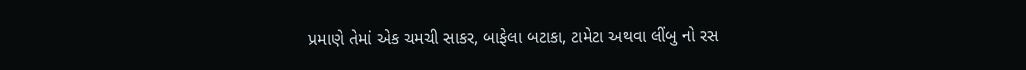પ્રમાણે તેમાં એક ચમચી સાકર, બાફેલા બટાકા, ટામેટા અથવા લીંબુ નો રસ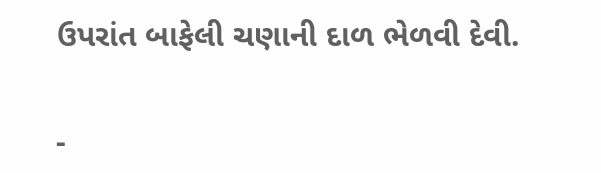ઉપરાંત બાફેલી ચણાની દાળ ભેળવી દેવી.

-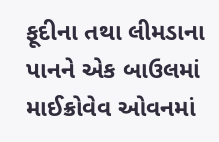ફૂદીના તથા લીમડાના પાનને એક બાઉલમાં માઈક્રોવેવ ઓવનમાં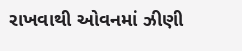રાખવાથી ઓવનમાં ઝીણી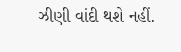ઝીણી વાંદી થશે નહીં.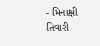- મિનાક્ષી તિવારી